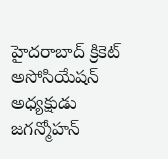హైదరాబాద్ క్రికెట్ అసోసియేషన్ అధ్యక్షుడు జగన్మోహన్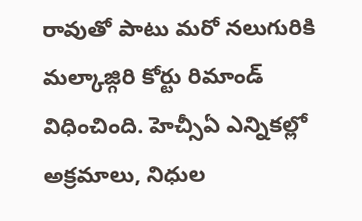రావుతో పాటు మరో నలుగురికి మల్కాజ్గిరి కోర్టు రిమాండ్ విధించింది. హెచ్సీఏ ఎన్నికల్లో అక్రమాలు, నిధుల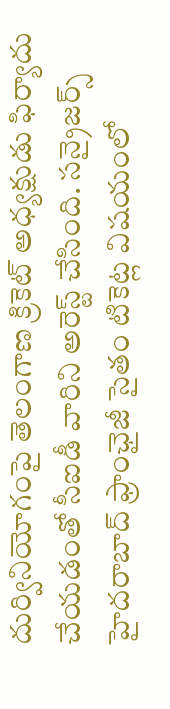దుర్వినియోగంపై తెలంగాణ క్రికెట్ అధ్యక్షుడు ఫిర్యాదు చేయడంతో సీఐడీ వారిని అరెస్ట్ చేసింది. సన్రైజర్స్ హైదరాబాద్ ఫ్రాంఛైజీ సైతం టికెట్ల విషయంలో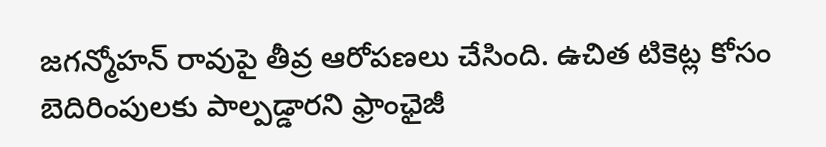జగన్మోహన్ రావుపై తీవ్ర ఆరోపణలు చేసింది. ఉచిత టికెట్ల కోసం బెదిరింపులకు పాల్పడ్డారని ఫ్రాంఛైజీ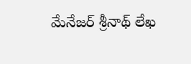మేనేజర్ శ్రీనాథ్ లేఖ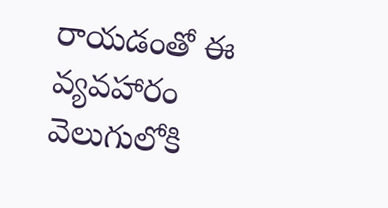రాయడంతో ఈ వ్యవహారం వెలుగులోకి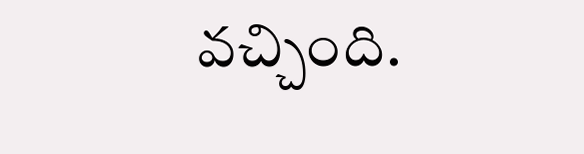వచ్చింది.